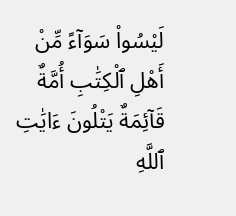لَيْسُوا۟ سَوَآءً مِّنْ أَهْلِ ٱلْكِتَٰبِ أُمَّةٌ قَآئِمَةٌ يَتْلُونَ ءَايَٰتِ ٱللَّهِ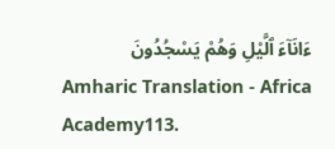ءَانَآءَ ٱلَّيْلِ وَهُمْ يَسْجُدُونَ
Amharic Translation - Africa Academy113.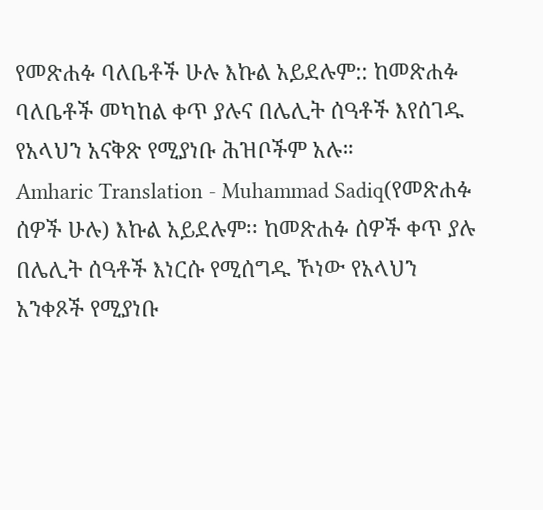የመጽሐፉ ባለቤቶች ሁሉ እኩል አይደሉም:: ከመጽሐፉ ባለቤቶች መካከል ቀጥ ያሉና በሌሊት ሰዓቶች እየሰገዱ የአላህን አናቅጽ የሚያነቡ ሕዝቦችም አሉ።
Amharic Translation - Muhammad Sadiq(የመጽሐፉ ሰዎች ሁሉ) እኩል አይደሉም፡፡ ከመጽሐፉ ሰዎች ቀጥ ያሉ በሌሊት ሰዓቶች እነርሱ የሚሰግዱ ኾነው የአላህን አንቀጾች የሚያነቡ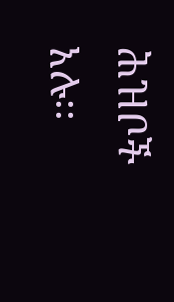ሕዝቦች አሉ፡፡